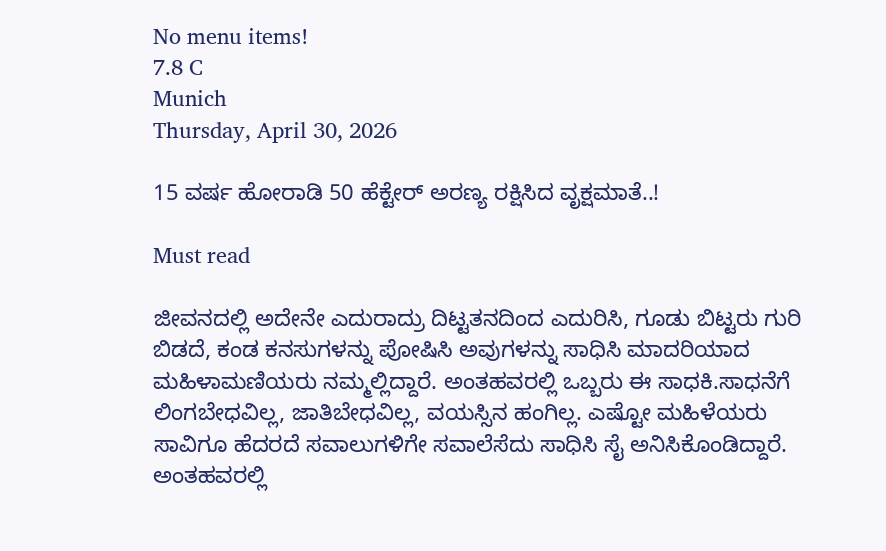No menu items!
7.8 C
Munich
Thursday, April 30, 2026

15 ವರ್ಷ ಹೋರಾಡಿ 50 ಹೆಕ್ಟೇರ್ ಅರಣ್ಯ ರಕ್ಷಿಸಿದ ವೃಕ್ಷಮಾತೆ..!

Must read

ಜೀವನದಲ್ಲಿ ಅದೇನೇ ಎದುರಾದ್ರು ದಿಟ್ಟತನದಿಂದ ಎದುರಿಸಿ, ಗೂಡು ಬಿಟ್ಟರು ಗುರಿ ಬಿಡದೆ, ಕಂಡ ಕನಸುಗಳನ್ನು ಪೋಷಿಸಿ ಅವುಗಳನ್ನು ಸಾಧಿಸಿ ಮಾದರಿಯಾದ ಮಹಿಳಾಮಣಿಯರು ನಮ್ಮಲ್ಲಿದ್ದಾರೆ. ಅಂತಹವರಲ್ಲಿ ಒಬ್ಬರು ಈ ಸಾಧಕಿ.ಸಾಧನೆಗೆ ಲಿಂಗಬೇಧವಿಲ್ಲ, ಜಾತಿಬೇಧವಿಲ್ಲ, ವಯಸ್ಸಿನ ಹಂಗಿಲ್ಲ. ಎಷ್ಟೋ ಮಹಿಳೆಯರು ಸಾವಿಗೂ ಹೆದರದೆ ಸವಾಲುಗಳಿಗೇ ಸವಾಲೆಸೆದು ಸಾಧಿಸಿ ಸೈ ಅನಿಸಿಕೊಂಡಿದ್ದಾರೆ. ಅಂತಹವರಲ್ಲಿ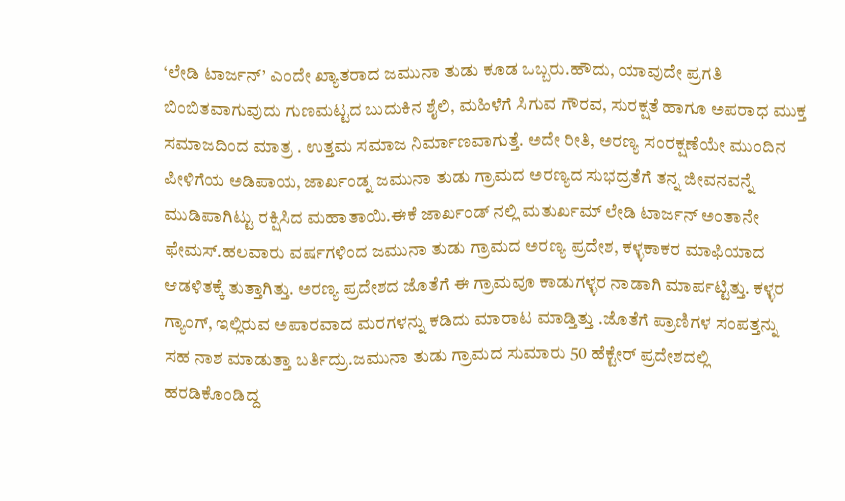‘ಲೇಡಿ ಟಾರ್ಜನ್’ ಎಂದೇ ಖ್ಯಾತರಾದ ಜಮುನಾ ತುಡು ಕೂಡ ಒಬ್ಬರು.ಹೌದು, ಯಾವುದೇ ಪ್ರಗತಿ ಬಿಂಬಿತವಾಗುವುದು ಗುಣಮಟ್ಟದ ಬುದುಕಿನ ಶೈಲಿ, ಮಹಿಳೆಗೆ ಸಿಗುವ ಗೌರವ, ಸುರಕ್ಷತೆ ಹಾಗೂ ಅಪರಾಧ ಮುಕ್ತ ಸಮಾಜದಿಂದ ಮಾತ್ರ . ಉತ್ತಮ ಸಮಾಜ ನಿರ್ಮಾಣವಾಗುತ್ತೆ. ಅದೇ ರೀತಿ, ಅರಣ್ಯ ಸಂರಕ್ಷಣೆಯೇ ಮುಂದಿನ ಪೀಳಿಗೆಯ ಅಡಿಪಾಯ, ಜಾರ್ಖಂಡ್ನ ಜಮುನಾ ತುಡು ಗ್ರಾಮದ ಅರಣ್ಯದ ಸುಭದ್ರತೆಗೆ ತನ್ನ ಜೀವನವನ್ನೆ ಮುಡಿಪಾಗಿಟ್ಟು ರಕ್ಷಿಸಿದ ಮಹಾತಾಯಿ.ಈಕೆ ಜಾರ್ಖಂಡ್ ನಲ್ಲಿ ಮತುರ್ಖಮ್ ಲೇಡಿ ಟಾರ್ಜನ್ ಅಂತಾನೇ ಫೇಮಸ್.ಹಲವಾರು ವರ್ಷಗಳಿಂದ ಜಮುನಾ ತುಡು ಗ್ರಾಮದ ಅರಣ್ಯ ಪ್ರದೇಶ, ಕಳ್ಳಕಾಕರ ಮಾಫಿಯಾದ ಆಡಳಿತಕ್ಕೆ ತುತ್ತಾಗಿತ್ತು. ಅರಣ್ಯ ಪ್ರದೇಶದ ಜೊತೆಗೆ ಈ ಗ್ರಾಮವೂ ಕಾಡುಗಳ್ಳರ ನಾಡಾಗಿ ಮಾರ್ಪಟ್ಟಿತ್ತು. ಕಳ್ಳರ ಗ್ಯಾಂಗ್, ಇಲ್ಲಿರುವ ಅಪಾರವಾದ ಮರಗಳನ್ನು ಕಡಿದು ಮಾರಾಟ ಮಾಡ್ತಿತ್ತು .ಜೊತೆಗೆ ಪ್ರಾಣಿಗಳ ಸಂಪತ್ತನ್ನು ಸಹ ನಾಶ ಮಾಡುತ್ತಾ ಬರ್ತಿದ್ರು.ಜಮುನಾ ತುಡು ಗ್ರಾಮದ ಸುಮಾರು 50 ಹೆಕ್ಟೇರ್ ಪ್ರದೇಶದಲ್ಲಿ ಹರಡಿಕೊಂಡಿದ್ದ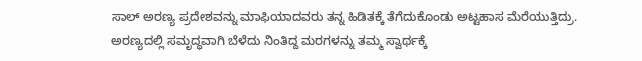ಸಾಲ್ ಅರಣ್ಯ ಪ್ರದೇಶವನ್ನು ಮಾಫಿಯಾದವರು ತನ್ನ ಹಿಡಿತಕ್ಕೆ ತೆಗೆದುಕೊಂಡು ಅಟ್ಟಹಾಸ ಮೆರೆಯುತ್ತಿದ್ರು. ಅರಣ್ಯದಲ್ಲಿ ಸಮೃದ್ಧವಾಗಿ ಬೆಳೆದು ನಿಂತಿದ್ದ ಮರಗಳನ್ನು ತಮ್ಮ ಸ್ವಾರ್ಥಕ್ಕೆ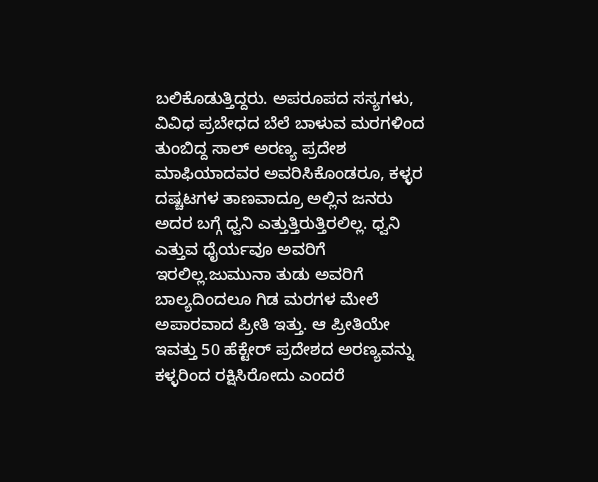ಬಲಿಕೊಡುತ್ತಿದ್ದರು. ಅಪರೂಪದ ಸಸ್ಯಗಳು, ವಿವಿಧ ಪ್ರಬೇಧದ ಬೆಲೆ ಬಾಳುವ ಮರಗಳಿಂದ ತುಂಬಿದ್ದ ಸಾಲ್ ಅರಣ್ಯ ಪ್ರದೇಶ ಮಾಫಿಯಾದವರ ಅವರಿಸಿಕೊಂಡರೂ, ಕಳ್ಳರ ದಷ್ಚಟಗಳ ತಾಣವಾದ್ರೂ ಅಲ್ಲಿನ ಜನರು ಅದರ ಬಗ್ಗೆ ಧ್ವನಿ ಎತ್ತುತ್ತಿರುತ್ತಿರಲಿಲ್ಲ. ಧ್ವನಿ ಎತ್ತುವ ಧೈರ್ಯವೂ ಅವರಿಗೆ ಇರಲಿಲ್ಲ.ಜುಮುನಾ ತುಡು ಅವರಿಗೆ ಬಾಲ್ಯದಿಂದಲೂ ಗಿಡ ಮರಗಳ ಮೇಲೆ ಅಪಾರವಾದ ಪ್ರೀತಿ ಇತ್ತು. ಆ ಪ್ರೀತಿಯೇ ಇವತ್ತು 50 ಹೆಕ್ಟೇರ್ ಪ್ರದೇಶದ ಅರಣ್ಯವನ್ನು ಕಳ್ಳರಿಂದ ರಕ್ಷಿಸಿರೋದು ಎಂದರೆ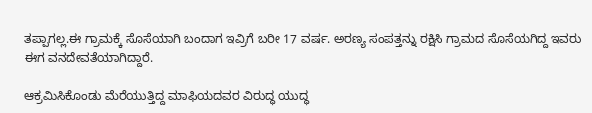ತಪ್ಪಾಗಲ್ಲ.ಈ ಗ್ರಾಮಕ್ಕೆ ಸೊಸೆಯಾಗಿ ಬಂದಾಗ ಇವ್ರಿಗೆ ಬರೀ 17 ವರ್ಷ. ಅರಣ್ಯ ಸಂಪತ್ತನ್ನು ರಕ್ಷಿಸಿ ಗ್ರಾಮದ ಸೊಸೆಯಗಿದ್ದ ಇವರು ಈಗ ವನದೇವತೆಯಾಗಿದ್ದಾರೆ.

ಆಕ್ರಮಿಸಿಕೊಂಡು ಮೆರೆಯುತ್ತಿದ್ದ ಮಾಫಿಯದವರ ವಿರುದ್ಧ ಯುದ್ಧ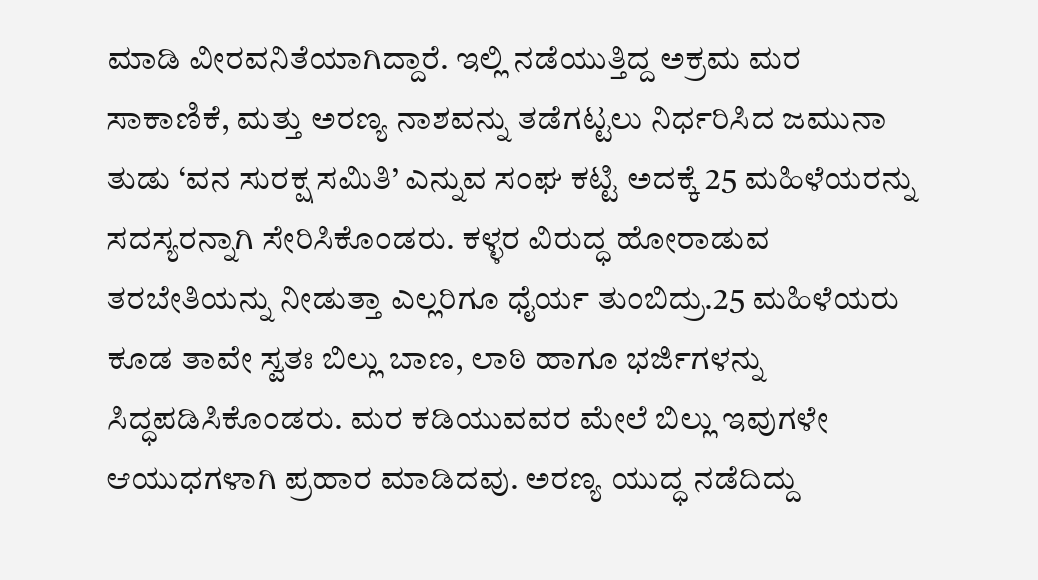ಮಾಡಿ ವೀರವನಿತೆಯಾಗಿದ್ದಾರೆ. ಇಲ್ಲಿ ನಡೆಯುತ್ತಿದ್ದ ಅಕ್ರಮ ಮರ ಸಾಕಾಣಿಕೆ, ಮತ್ತು ಅರಣ್ಯ ನಾಶವನ್ನು ತಡೆಗಟ್ಟಲು ನಿರ್ಧರಿಸಿದ ಜಮುನಾ ತುಡು ‘ವನ ಸುರಕ್ಷ ಸಮಿತಿ’ ಎನ್ನುವ ಸಂಘ ಕಟ್ಟಿ ಅದಕ್ಕೆ 25 ಮಹಿಳೆಯರನ್ನು ಸದಸ್ಯರನ್ನಾಗಿ ಸೇರಿಸಿಕೊಂಡರು. ಕಳ್ಳರ ವಿರುದ್ಧ ಹೋರಾಡುವ ತರಬೇತಿಯನ್ನು ನೀಡುತ್ತಾ ಎಲ್ಲರಿಗೂ ಧೈರ್ಯ ತುಂಬಿದ್ರು.25 ಮಹಿಳೆಯರು ಕೂಡ ತಾವೇ ಸ್ವತಃ ಬಿಲ್ಲು ಬಾಣ, ಲಾಠಿ ಹಾಗೂ ಭರ್ಜಿಗಳನ್ನು ಸಿದ್ಧಪಡಿಸಿಕೊಂಡರು. ಮರ ಕಡಿಯುವವರ ಮೇಲೆ ಬಿಲ್ಲು ಇವುಗಳೇ ಆಯುಧಗಳಾಗಿ ಪ್ರಹಾರ ಮಾಡಿದವು. ಅರಣ್ಯ ಯುದ್ಧ ನಡೆದಿದ್ದು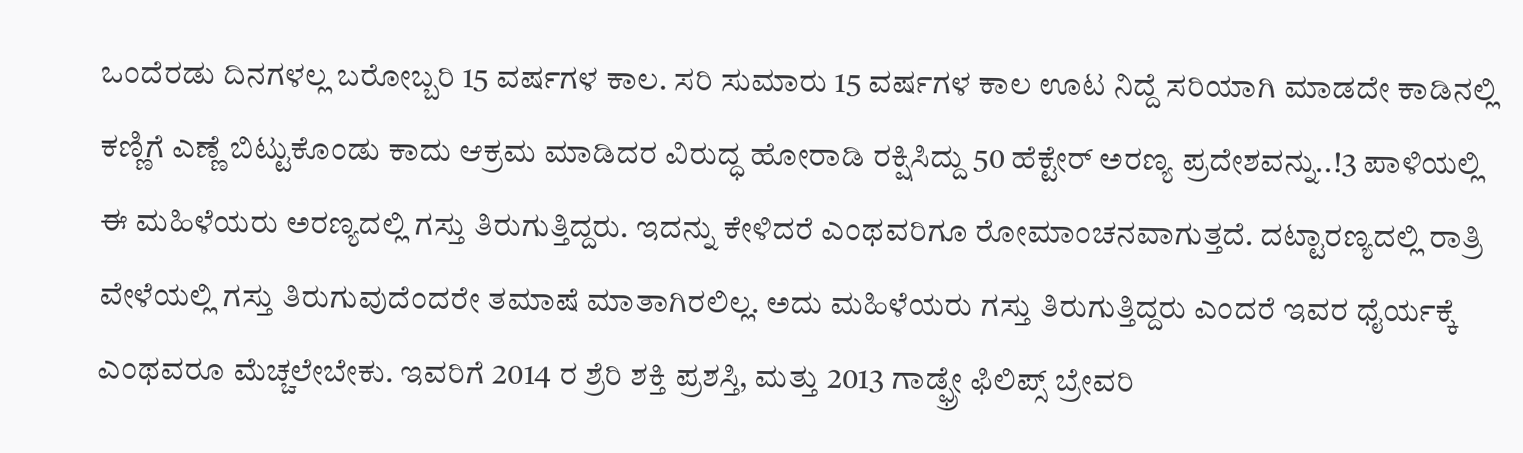ಒಂದೆರಡು ದಿನಗಳಲ್ಲ ಬರೋಬ್ಬರಿ 15 ವರ್ಷಗಳ ಕಾಲ. ಸರಿ ಸುಮಾರು 15 ವರ್ಷಗಳ ಕಾಲ ಊಟ ನಿದ್ದೆ ಸರಿಯಾಗಿ ಮಾಡದೇ ಕಾಡಿನಲ್ಲಿ ಕಣ್ಣಿಗೆ ಎಣ್ಣೆ ಬಿಟ್ಟುಕೊಂಡು ಕಾದು ಆಕ್ರಮ ಮಾಡಿದರ ವಿರುದ್ಧ ಹೋರಾಡಿ ರಕ್ಷಿಸಿದ್ದು 50 ಹೆಕ್ಟೇರ್ ಅರಣ್ಯ ಪ್ರದೇಶವನ್ನು..!3 ಪಾಳಿಯಲ್ಲಿ ಈ ಮಹಿಳೆಯರು ಅರಣ್ಯದಲ್ಲಿ ಗಸ್ತು ತಿರುಗುತ್ತಿದ್ದರು. ಇದನ್ನು ಕೇಳಿದರೆ ಎಂಥವರಿಗೂ ರೋಮಾಂಚನವಾಗುತ್ತದೆ. ದಟ್ಟಾರಣ್ಯದಲ್ಲಿ ರಾತ್ರಿ ವೇಳೆಯಲ್ಲಿ ಗಸ್ತು ತಿರುಗುವುದೆಂದರೇ ತಮಾಷೆ ಮಾತಾಗಿರಲಿಲ್ಲ. ಅದು ಮಹಿಳೆಯರು ಗಸ್ತು ತಿರುಗುತ್ತಿದ್ದರು ಎಂದರೆ ಇವರ ಧೈರ್ಯಕ್ಕೆ ಎಂಥವರೂ ಮೆಚ್ಚಲೇಬೇಕು. ಇವರಿಗೆ 2014 ರ ಶ್ರೆರಿ ಶಕ್ತಿ ಪ್ರಶಸ್ತಿ, ಮತ್ತು 2013 ಗಾಡ್ಫ್ರೇ ಫಿಲಿಪ್ಸ್ ಬ್ರೇವರಿ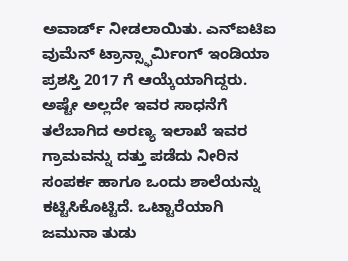ಅವಾರ್ಡ್ ನೀಡಲಾಯಿತು. ಎನ್ಐಟಿಐ ವುಮೆನ್ ಟ್ರಾನ್ಸ್ಫಾರ್ಮಿಂಗ್ ಇಂಡಿಯಾ ಪ್ರಶಸ್ತಿ 2017 ಗೆ ಆಯ್ಕೆಯಾಗಿದ್ದರು. ಅಷ್ಟೇ ಅಲ್ಲದೇ ಇವರ ಸಾಧನೆಗೆ ತಲೆಬಾಗಿದ ಅರಣ್ಯ ಇಲಾಖೆ ಇವರ ಗ್ರಾಮವನ್ನು ದತ್ತು ಪಡೆದು ನೀರಿನ ಸಂಪರ್ಕ ಹಾಗೂ ಒಂದು ಶಾಲೆಯನ್ನು ಕಟ್ಟಿಸಿಕೊಟ್ಟಿದೆ. ಒಟ್ಟಾರೆಯಾಗಿ ಜಮುನಾ ತುಡು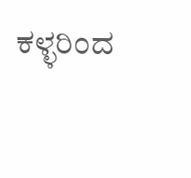ಕಳ್ಳರಿಂದ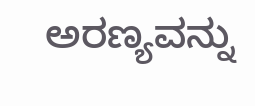ಅರಣ್ಯವನ್ನು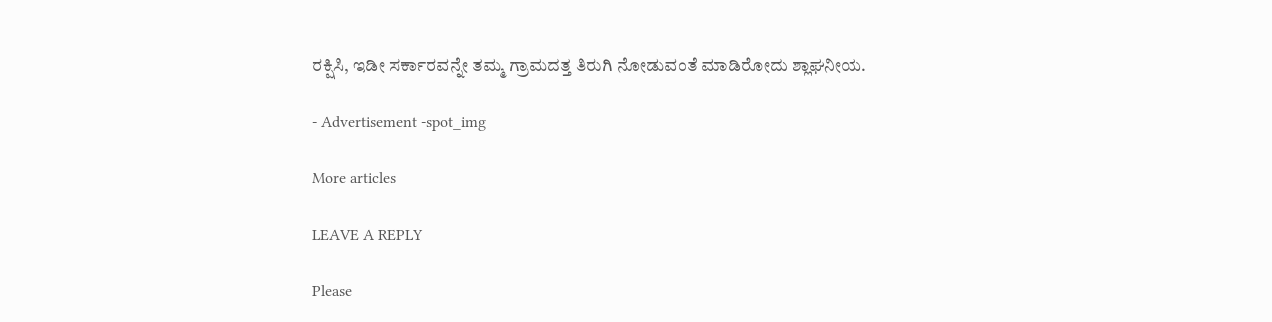ರಕ್ಷಿಸಿ, ಇಡೀ ಸರ್ಕಾರವನ್ನೇ ತಮ್ಮ ಗ್ರಾಮದತ್ತ ತಿರುಗಿ ನೋಡುವಂತೆ ಮಾಡಿರೋದು ಶ್ಲಾಘನೀಯ.

- Advertisement -spot_img

More articles

LEAVE A REPLY

Please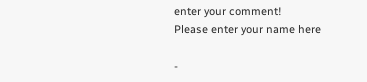enter your comment!
Please enter your name here

-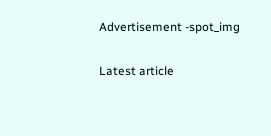Advertisement -spot_img

Latest article